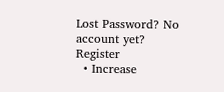Lost Password? No account yet? Register
  • Increase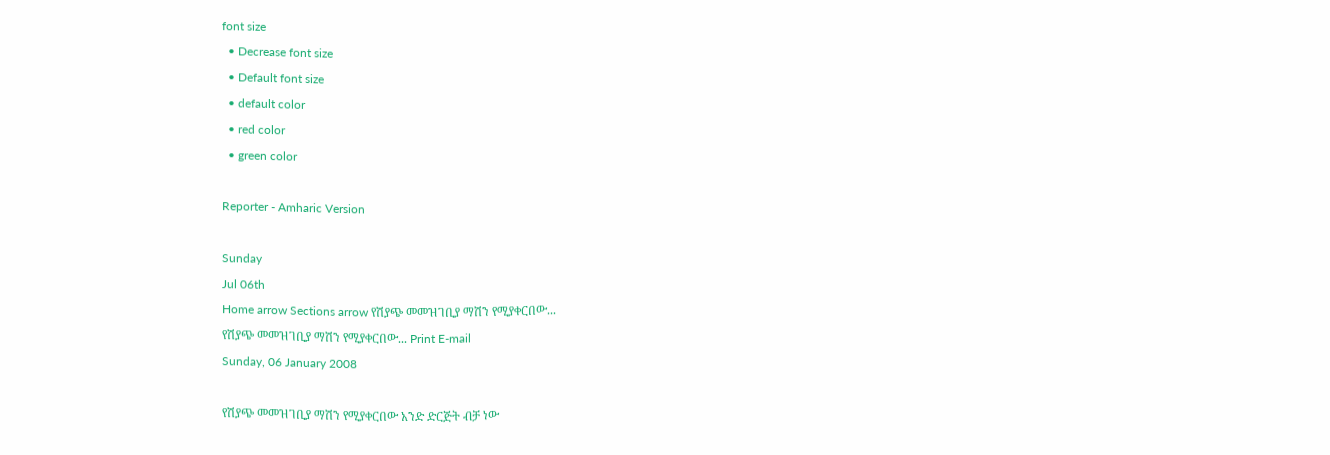font size
  • Decrease font size
  • Default font size
  • default color
  • red color
  • green color

Reporter - Amharic Version

Sunday
Jul 06th
Home arrow Sections arrow የሽያጭ መመዝገቢያ ማሽን የሚያቀርበው...
የሽያጭ መመዝገቢያ ማሽን የሚያቀርበው... Print E-mail
Sunday, 06 January 2008

የሽያጭ መመዝገቢያ ማሽን የሚያቀርበው አንድ ድርጅት ብቻ ነው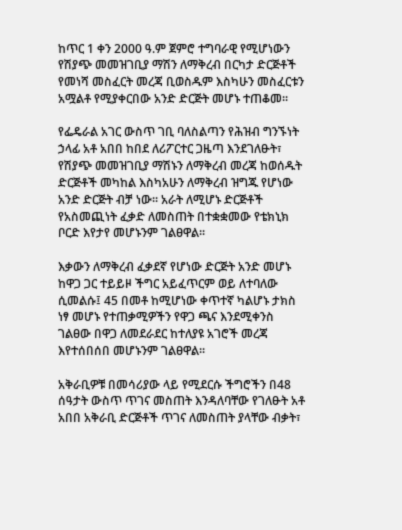ከጥር 1 ቀን 2000 ዓ.ም ጀምሮ ተግባራዊ የሚሆነውን የሽያጭ መመዝገቢያ ማሽን ለማቅረብ በርካታ ድርጅቶች የመነሻ መስፈርት መረጃ ቢወስዱም እስካሁን መስፈርቱን አሟልቶ የሚያቀርበው አንድ ድርጅት መሆኑ ተጠቆመ፡፡

የፌዴራል አገር ውስጥ ገቢ ባለስልጣን የሕዝብ ግንኙነት ኃላፊ አቶ አበበ ከበደ ለሪፖርተር ጋዜጣ እንደገለፁት፣ የሽያጭ መመዝገቢያ ማሽኑን ለማቅረብ መረጃ ከወሰዱት ድርጅቶች መካከል እስካአሁን ለማቅረብ ዝግጁ የሆነው አንድ ድርጅት ብቻ ነው፡፡ አራት ለሚሆኑ ድርጅቶች የአስመጪነት ፈቃድ ለመስጠት በተቋቋመው የቴክኒክ ቦርድ እየታየ መሆኑንም ገልፀዋል፡፡

እቃውን ለማቅረብ ፈቃደኛ የሆነው ድርጅት አንድ መሆኑ ከዋጋ ጋር ተይይዞ ችግር አይፈጥርም ወይ ለተባለው ሲመልሱ፤ 45 በመቶ ከሚሆነው ቀጥተኛ ካልሆኑ ታክስ ነፃ መሆኑ የተጠቃሚዎችን የዋጋ ጫና እንደሚቀንስ ገልፀው በዋጋ ለመደራደር ከተለያዩ አገሮች መረጃ እየተሰበሰበ መሆኑንም ገልፀዋል፡፡

አቅራቢዎቹ በመሳሪያው ላይ የሚደርሱ ችግሮችን በ48 ሰዓታት ውስጥ ጥገና መስጠት እንዳለባቸው የገለፁት አቶ አበበ አቅራቢ ድርጅቶች ጥገና ለመስጠት ያላቸው ብቃት፣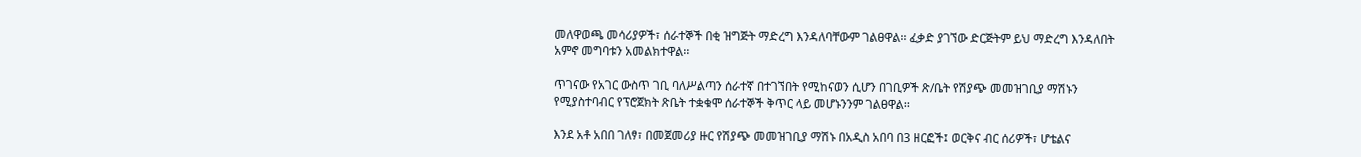መለዋወጫ መሳሪያዎች፣ ሰራተኞች በቂ ዝግጅት ማድረግ እንዳለባቸውም ገልፀዋል፡፡ ፈቃድ ያገኘው ድርጅትም ይህ ማድረግ እንዳለበት አምኖ መግባቱን አመልክተዋል፡፡

ጥገናው የአገር ውስጥ ገቢ ባለሥልጣን ሰራተኛ በተገኘበት የሚከናወን ሲሆን በገቢዎች ጽ/ቤት የሽያጭ መመዝገቢያ ማሽኑን የሚያስተባብር የፕሮጀክት ጽቤት ተቋቁሞ ሰራተኞች ቅጥር ላይ መሆኑንንም ገልፀዋል፡፡

እንደ አቶ አበበ ገለፃ፣ በመጀመሪያ ዙር የሽያጭ መመዝገቢያ ማሽኑ በአዲስ አበባ በ3 ዘርፎች፤ ወርቅና ብር ሰሪዎች፣ ሆቴልና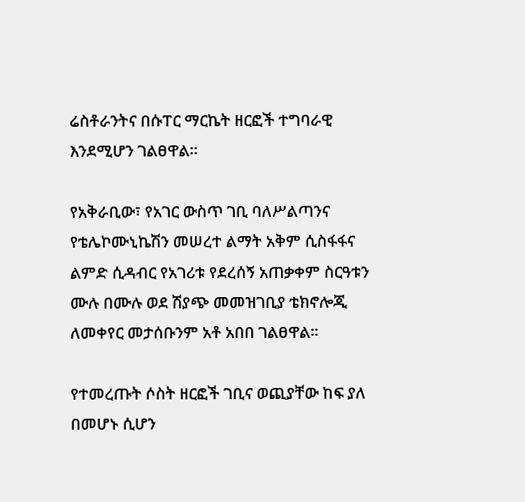ሬስቶራንትና በሱፐር ማርኬት ዘርፎች ተግባራዊ እንደሚሆን ገልፀዋል፡፡

የአቅራቢው፣ የአገር ውስጥ ገቢ ባለሥልጣንና የቴሌኮሙኒኬሽን መሠረተ ልማት አቅም ሲስፋፋና ልምድ ሲዳብር የአገሪቱ የደረሰኝ አጠቃቀም ስርዓቱን ሙሉ በሙሉ ወደ ሽያጭ መመዝገቢያ ቴክኖሎጂ ለመቀየር መታሰቡንም አቶ አበበ ገልፀዋል፡፡

የተመረጡት ሶስት ዘርፎች ገቢና ወጪያቸው ከፍ ያለ በመሆኑ ሲሆን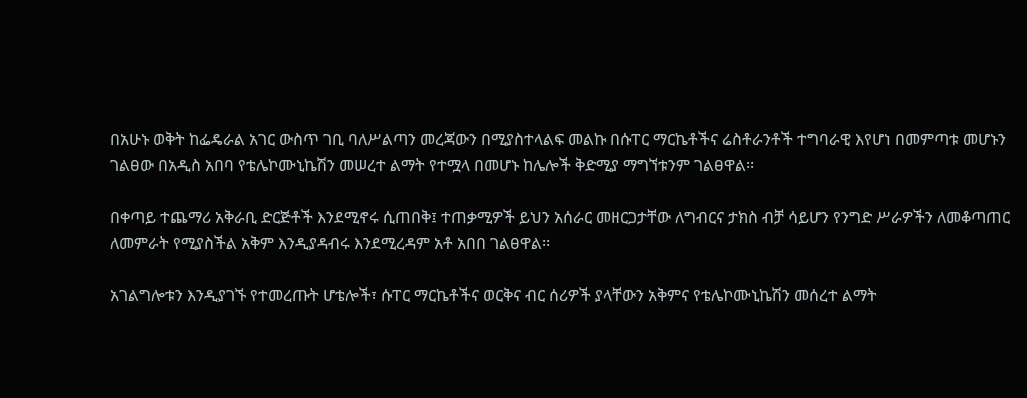በአሁኑ ወቅት ከፌዴራል አገር ውስጥ ገቢ ባለሥልጣን መረጃውን በሚያስተላልፍ መልኩ በሱፐር ማርኬቶችና ሬስቶራንቶች ተግባራዊ እየሆነ በመምጣቱ መሆኑን ገልፀው በአዲስ አበባ የቴሌኮሙኒኬሽን መሠረተ ልማት የተሟላ በመሆኑ ከሌሎች ቅድሚያ ማግኘቱንም ገልፀዋል፡፡

በቀጣይ ተጨማሪ አቅራቢ ድርጅቶች እንደሚኖሩ ሲጠበቅ፤ ተጠቃሚዎች ይህን አሰራር መዘርጋታቸው ለግብርና ታክስ ብቻ ሳይሆን የንግድ ሥራዎችን ለመቆጣጠር ለመምራት የሚያስችል አቅም እንዲያዳብሩ እንደሚረዳም አቶ አበበ ገልፀዋል፡፡

አገልግሎቱን እንዲያገኙ የተመረጡት ሆቴሎች፣ ሱፐር ማርኬቶችና ወርቅና ብር ሰሪዎች ያላቸውን አቅምና የቴሌኮሙኒኬሽን መሰረተ ልማት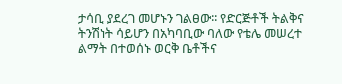ታሳቢ ያደረገ መሆኑን ገልፀው፡፡ የድርጅቶች ትልቅና ትንሽነት ሳይሆን በአካባቢው ባለው የቴሌ መሠረተ ልማት በተወሰኑ ወርቅ ቤቶችና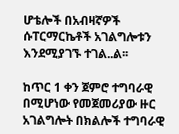ሆቴሎች በአብዛኛዎች ሱፐርማርኬቶች አገልግሎቱን እንደሚያገኙ ተገል..ል፡፡

ከጥር 1 ቀን ጀምሮ ተግባራዊ በሚሆነው የመጀመሪያው ዙር አገልግሎት በክልሎች ተግባራዊ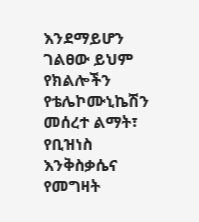እንደማይሆን ገልፀው ይህም የክልሎችን የቴሌኮሙኒኬሽን መሰረተ ልማት፣ የቢዝነስ እንቅስቃሴና የመግዛት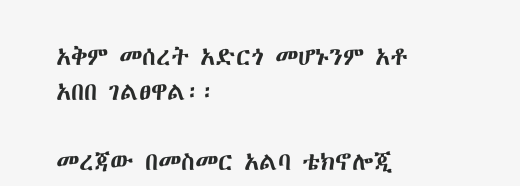አቅም መሰረት አድርጎ መሆኑንም አቶ አበበ ገልፀዋል፡፡

መረጃው በመስመር አልባ ቴክኖሎጂ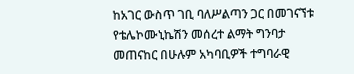ከአገር ውስጥ ገቢ ባለሥልጣን ጋር በመገናኘቱ የቴሌኮሙኒኬሽን መሰረተ ልማት ግንባታ መጠናከር በሁሉም አካባቢዎች ተግባራዊ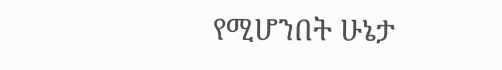የሚሆንበት ሁኔታ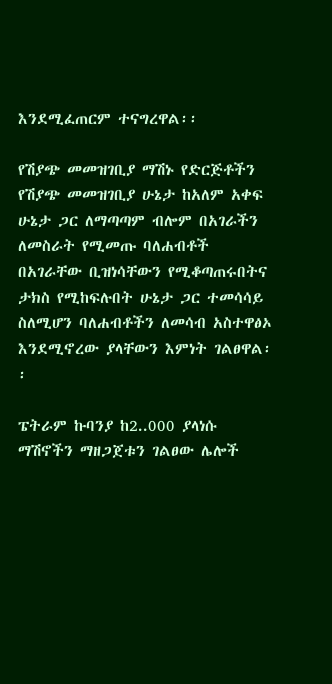እንደሚፈጠርም ተናግረዋል፡፡

የሽያጭ መመዝገቢያ ማሽኑ የድርጅቶችን የሽያጭ መመዝገቢያ ሁኔታ ከአለም አቀፍ ሁኔታ ጋር ለማጣጣም ብሎም በአገራችን ለመስራት የሚመጡ ባለሐብቶች በአገራቸው ቢዝነሳቸውን የሚቆጣጠሩበትና ታክስ የሚከፍሉበት ሁኔታ ጋር ተመሳሳይ ስለሚሆን ባለሐብቶችን ለመሳብ አስተዋፅኦ እንደሚኖረው ያላቸውን እምነት ገልፀዋል፡፡

ፔትራም ኩባንያ ከ2..000 ያላነሱ ማሽኖችን ማዘጋጀቱን ገልፀው ሌሎች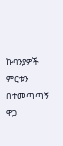ኩባንያዎች ምርቱን በተመጣጣኝ ዋጋ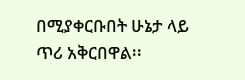በሚያቀርቡበት ሁኔታ ላይ ጥሪ አቅርበዋል፡፡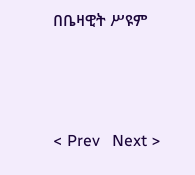በቤዛዊት ሥዩም




< Prev   Next >